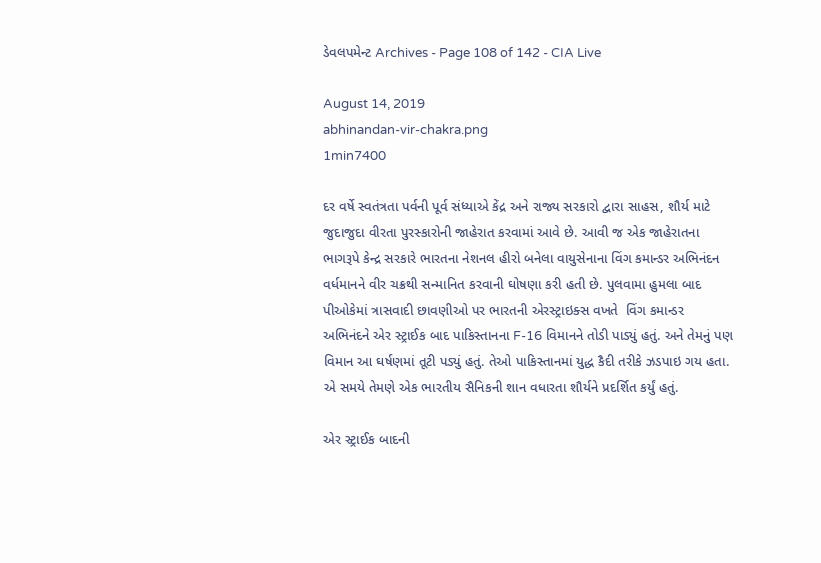ડેવલપમેન્ટ Archives - Page 108 of 142 - CIA Live

August 14, 2019
abhinandan-vir-chakra.png
1min7400

દર વર્ષે સ્વતંત્રતા પર્વની પૂર્વ સંધ્યાએ કેંદ્ર અને રાજ્ય સરકારો દ્વારા સાહસ, શૌર્ય માટે જુદાજુદા વીરતા પુરસ્કારોની જાહેરાત કરવામાં આવે છે. આવી જ એક જાહેરાતના ભાગરૂપે કેન્દ્ર સરકારે ભારતના નેશનલ હીરો બનેલા વાયુસેનાના વિંગ કમાન્ડર અભિનંદન વર્ધમાનને વીર ચક્રથી સન્માનિત કરવાની ઘોષણા કરી હતી છે. પુલવામા હુમલા બાદ પીઓકેમાં ત્રાસવાદી છાવણીઓ પર ભારતની એરસ્ટ્રાઇક્સ વખતે  વિંગ કમાન્ડર અભિનંદને એર સ્ટ્રાઈક બાદ પાકિસ્તાનના F-16 વિમાનને તોડી પાડ્યું હતું. અને તેમનું પણ વિમાન આ ઘર્ષણમાં તૂટી પડ્યું હતું. તેઓ પાકિસ્તાનમાં યુદ્ધ કૈદી તરીકે ઝડપાઇ ગય હતા. એ સમયે તેમણે એક ભારતીય સૈનિકની શાન વધારતા શૌર્યને પ્રદર્શિત કર્યું હતું.

એર સ્ટ્રાઈક બાદની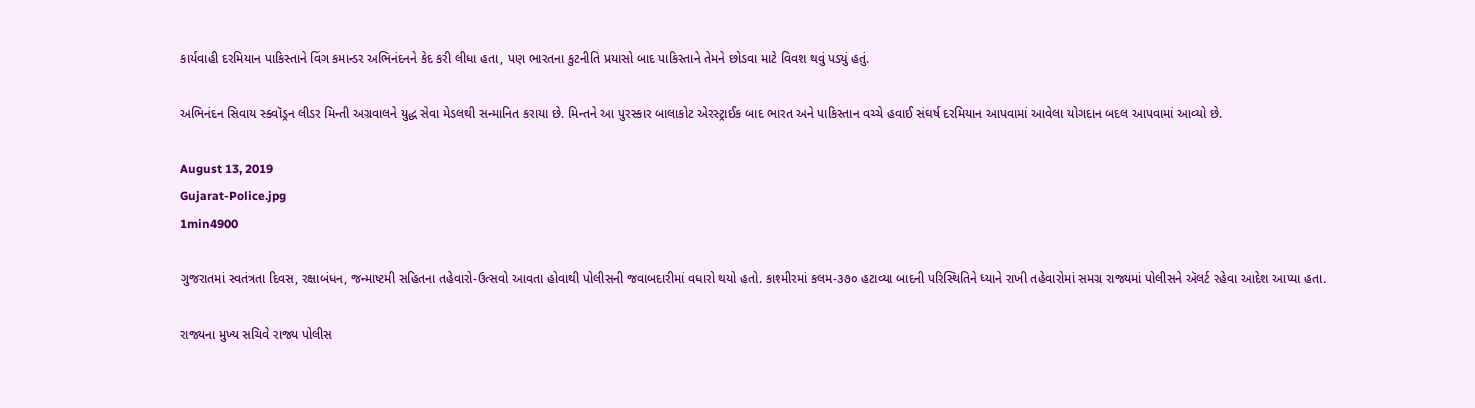કાર્યવાહી દરમિયાન પાકિસ્તાને વિંગ કમાન્ડર અભિનંદનને કેદ કરી લીધા હતા, પણ ભારતના કુટનીતિ પ્રયાસો બાદ પાકિસ્તાને તેમને છોડવા માટે વિવશ થવું પડ્યું હતું.

અભિનંદન સિવાય સ્ક્વૉડ્રન લીડર મિન્તી અગ્રવાલને યુદ્ધ સેવા મેડલથી સન્માનિત કરાયા છે. મિન્તને આ પુરસ્કાર બાલાકોટ એરસ્ટ્રાઈક બાદ ભારત અને પાકિસ્તાન વચ્ચે હવાઈ સંઘર્ષ દરમિયાન આપવામાં આવેલા યોગદાન બદલ આપવામાં આવ્યો છે.

August 13, 2019
Gujarat-Police.jpg
1min4900

ગુજરાતમાં સ્વતંત્રતા દિવસ, રક્ષાબંધન, જન્માષ્ટમી સહિતના તહેવારો-ઉત્સવો આવતા હોવાથી પોલીસની જવાબદારીમાં વધારો થયો હતો. કાશ્મીરમાં કલમ-૩૭૦ હટાવ્યા બાદની પરિસ્થિતિને ધ્યાને રાખી તહેવારોમાં સમગ્ર રાજ્યમાં પોલીસને ઍલર્ટ રહેવા આદેશ આપ્યા હતા.

રાજ્યના મુખ્ય સચિવે રાજ્ય પોલીસ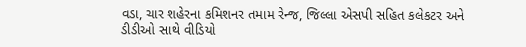વડા, ચાર શહેરના કમિશનર તમામ રેન્જ, જિલ્લા એસપી સહિત કલેકટર અને ડીડીઓ સાથે વીડિયો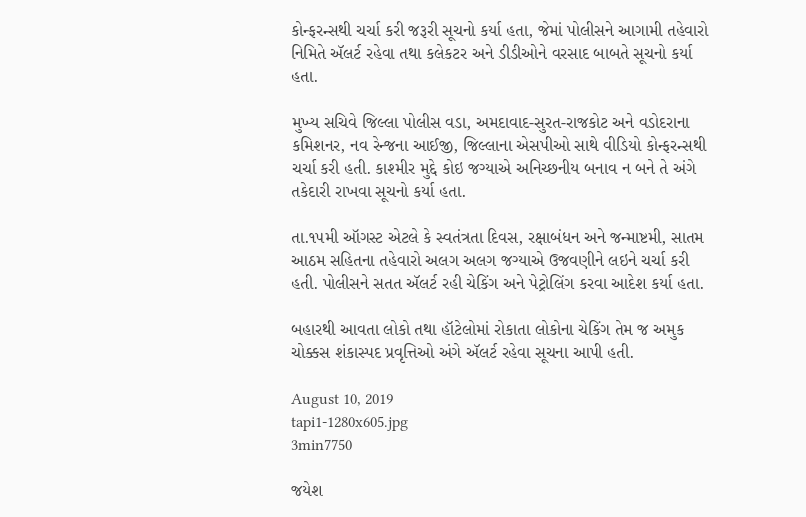કોન્ફરન્સથી ચર્ચા કરી જરૂરી સૂચનો કર્યા હતા, જેમાં પોલીસને આગામી તહેવારો નિમિતે ઍલર્ટ રહેવા તથા કલેકટર અને ડીડીઓને વરસાદ બાબતે સૂચનો કર્યા હતા.

મુખ્ય સચિવે જિલ્લા પોલીસ વડા, અમદાવાદ-સુરત-રાજકોટ અને વડોદરાના કમિશનર, નવ રેન્જના આઈજી, જિલ્લાના એસપીઓ સાથે વીડિયો કોન્ફરન્સથી ચર્ચા કરી હતી. કાશ્મીર મુદ્દે કોઇ જગ્યાએ અનિચ્છનીય બનાવ ન બને તે અંગે તકેદારી રાખવા સૂચનો કર્યા હતા.

તા.૧૫મી ઑગસ્ટ એટલે કે સ્વતંત્રતા દિવસ, રક્ષાબંધન અને જન્માષ્ટમી, સાતમ આઠમ સહિતના તહેવારો અલગ અલગ જગ્યાએ ઉજવણીને લઇને ચર્ચા કરી હતી. પોલીસને સતત ઍલર્ટ રહી ચેકિંગ અને પેટ્રોલિંગ કરવા આદેશ કર્યા હતા.

બહારથી આવતા લોકો તથા હૉટેલોમાં રોકાતા લોકોના ચેકિંગ તેમ જ અમુક ચોક્કસ શંકાસ્પદ પ્રવૃત્તિઓ અંગે ઍલર્ટ રહેવા સૂચના આપી હતી.

August 10, 2019
tapi1-1280x605.jpg
3min7750

જયેશ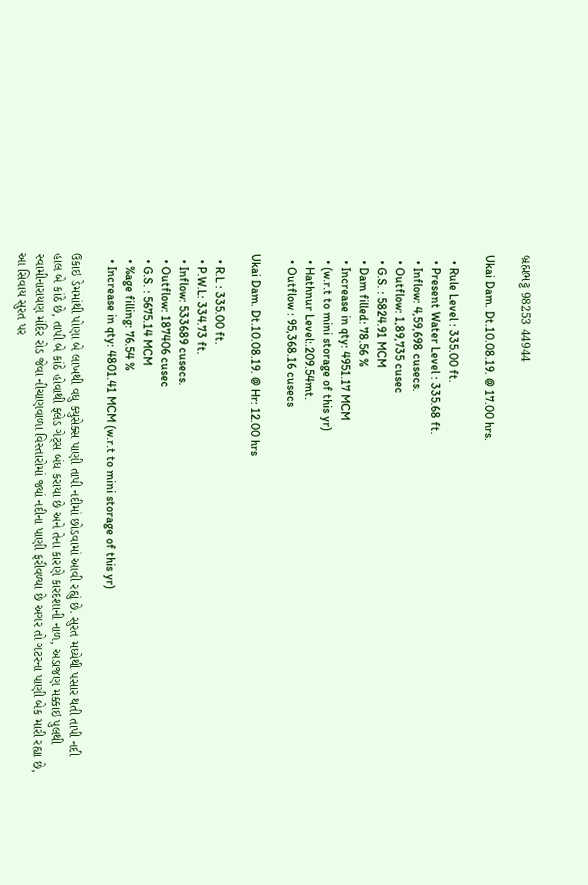બ્રહ્મભટ્ટ 98253 44944

Ukai Dam. Dt.10.08.19. @ 17.00 hrs.

  • Rule Level : 335.00 ft.
  • Present Water Level : 335.68 ft.
  • Inflow: 4,59,698 cusecs.
  • Outflow: 1,89,735 cusec
  • G.S. : 5824.91 MCM
  • Dam filled: 78.56 %
  • Increase in qty: 4951.17 MCM
  • (w.r.t to mini storage of this yr)
  • Hathnur Level:.209.54mt.
  • Outflow : 95,368.16 cusecs

Ukai Dam. Dt.10.08.19. @ Hr: 12.00 hrs

  • R.L : 335.00 ft.
  • P.W.L: 334.73 ft.
  • Inflow: 533689 cusecs.
  • Outflow: 187406 cusec
  • G.S. : 5675.14 MCM
  • %age filling: 76.54 %
  • Increase in qty: 4801.41 MCM (w.r.t to mini storage of this yr)

ઉકાઇ ડેમમાંથી પોણા બે લાખથી વધુ ક્યુસેક્સ પાણી તાપી નદીમાં છોડવામાં આવી રહ્યું છે. સુરત મધ્યેથી પસાર થતી તાપી નદી હાલ બે કાંઠે છે, તાપી બે કાંઠે હોવાથી ફ્લેડ ગેટ્સ બંધ કરાયા છે અને તેના કારણે કારદશાની નાળ, અડાજણ મક્કાઇ પુલથી સ્વામીનારાયણ મંદિર રોડ જેવા નીચાણવાળા વિસ્તારોમાં જ્યાં નદીના પાણી ફરીવળ્યા છે અગર તો ગટરના પાણી બેક મારી રહ્યા છે, આ સિવાય સુરત પર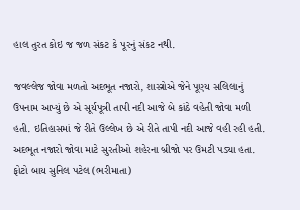હાલ તુરત કોઇ જ જળ સંકટ કે પૂરનું સંકટ નથી.

જવલ્લેજ જોવા મળતો અદભૂત નજારો, શાસ્ત્રોએ જેને પૂણ્ય સલિલાનું ઉપનામ આપ્યું છે એ સૂર્યપૂત્રી તાપી નદી આજે બે કાંઠે વહેતી જોવા મળી હતી. ઇતિહાસમાં જે રીતે ઉલ્લેખ છે એ રીતે તાપી નદી આજે વહી રહી હતી. અદભૂત નજારો જોવા માટે સુરતીઓ શહેરના બ્રીજો પર ઉમટી પડ્યા હતા. ફોટો બાય સુનિલ પટેલ (ભરીમાતા)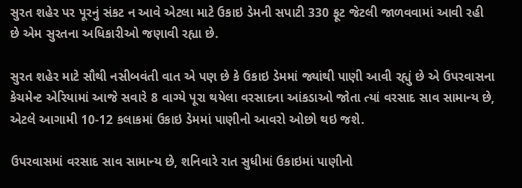સુરત શહેર પર પૂરનું સંકટ ન આવે એટલા માટે ઉકાઇ ડેમની સપાટી 330 ફૂટ જેટલી જાળવવામાં આવી રહી છે એમ સુરતના અધિકારીઓ જણાવી રહ્યા છે.

સુરત શહેર માટે સૌથી નસીબવંતી વાત એ પણ છે કે ઉકાઇ ડેમમાં જ્યાંથી પાણી આવી રહ્યું છે એ ઉપરવાસના કેચમેન્ટ એરિયામાં આજે સવારે 8 વાગ્યે પૂરા થયેલા વરસાદના આંકડાઓ જોતા ત્યાં વરસાદ સાવ સામાન્ય છે, એટલે આગામી 10-12 કલાકમાં ઉકાઇ ડેમમાં પાણીનો આવરો ઓછો થઇ જશે.

ઉપરવાસમાં વરસાદ સાવ સામાન્ય છે, શનિવારે રાત સુધીમાં ઉકાઇમાં પાણીનો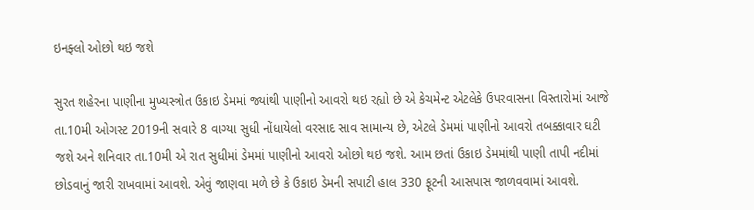ઇનફ્લો ઓછો થઇ જશે

સુરત શહેરના પાણીના મુખ્યસ્ત્રોત ઉકાઇ ડેમમાં જ્યાંથી પાણીનો આવરો થઇ રહ્યો છે એ કેચમેન્ટ એટલેકે ઉપરવાસના વિસ્તારોમાં આજે તા.10મી ઓગસ્ટ 2019ની સવારે 8 વાગ્યા સુધી નોંધાયેલો વરસાદ સાવ સામાન્ય છે, એટલે ડેમમાં પાણીનો આવરો તબક્કાવાર ઘટી જશે અને શનિવાર તા.10મી એ રાત સુધીમાં ડેમમાં પાણીનો આવરો ઓછો થઇ જશે. આમ છતાં ઉકાઇ ડેમમાંથી પાણી તાપી નદીમાં છોડવાનું જારી રાખવામાં આવશે. એવું જાણવા મળે છે કે ઉકાઇ ડેમની સપાટી હાલ 330 ફૂટની આસપાસ જાળવવામાં આવશે.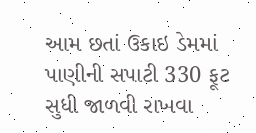આમ છતાં ઉકાઇ ડેમમાં પાણીની સપાટી 330 ફૂટ સુધી જાળવી રાખવા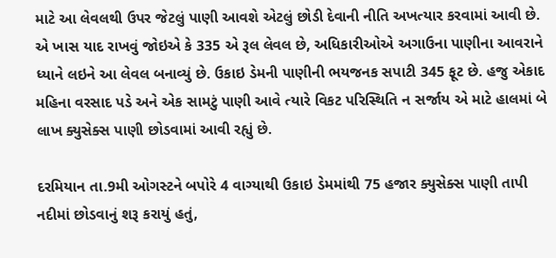માટે આ લેવલથી ઉપર જેટલું પાણી આવશે એટલું છોડી દેવાની નીતિ અખત્યાર કરવામાં આવી છે. એ ખાસ યાદ રાખવું જોઇએ કે 335 એ રૂલ લેવલ છે, અધિકારીઓએ અગાઉના પાણીના આવરાને ધ્યાને લઇને આ લેવલ બનાવ્યું છે. ઉકાઇ ડેમની પાણીની ભયજનક સપાટી 345 ફૂટ છે. હજુ એકાદ મહિના વરસાદ પડે અને એક સામટું પાણી આવે ત્યારે વિકટ પરિસ્થિતિ ન સર્જાય એ માટે હાલમાં બે લાખ ક્યુસેક્સ પાણી છોડવામાં આવી રહ્યું છે.

દરમિયાન તા.9મી ઓગસ્ટને બપોરે 4 વાગ્યાથી ઉકાઇ ડેમમાંથી 75 હજાર ક્યુસેક્સ પાણી તાપી નદીમાં છોડવાનું શરૂ કરાયું હતું,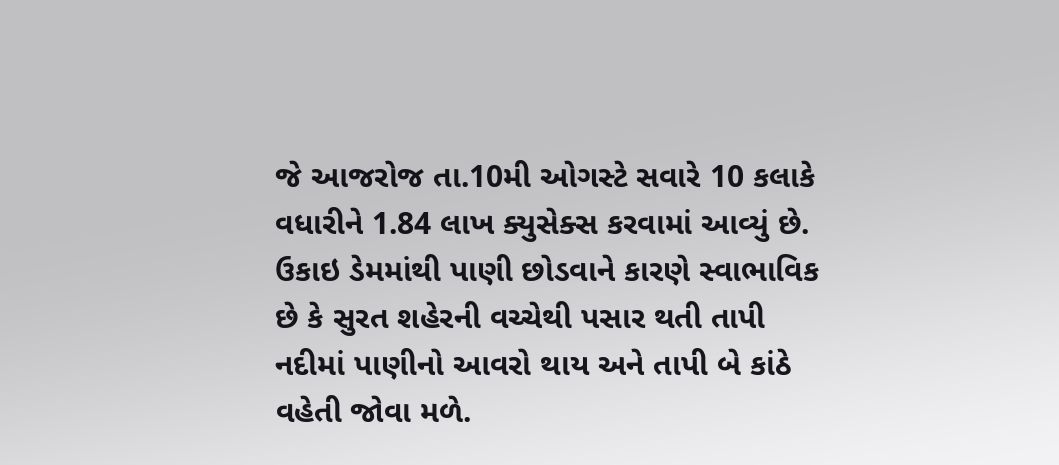જે આજરોજ તા.10મી ઓગસ્ટે સવારે 10 કલાકે વધારીને 1.84 લાખ ક્યુસેક્સ કરવામાં આવ્યું છે. ઉકાઇ ડેમમાંથી પાણી છોડવાને કારણે સ્વાભાવિક છે કે સુરત શહેરની વચ્ચેથી પસાર થતી તાપી નદીમાં પાણીનો આવરો થાય અને તાપી બે કાંઠે વહેતી જોવા મળે.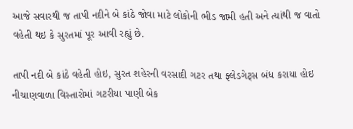આજે સવારથી જ તાપી નદીને બે કાંઠે જોવા માટે લોકોની ભીડ જામી હતી અને ત્યાંથી જ વાતો વહેતી થઇ કે સુરતમાં પૂર આવી રહ્યું છે.

તાપી નદી બે કાંઠે વહેતી હોઇ, સુરત શહેરની વરસાદી ગટર તથા ફ્લેડગેટ્સ બંધ કરાયા હોઇ નીચાણવાળા વિસ્તારોમાં ગટરીયા પાણી બેક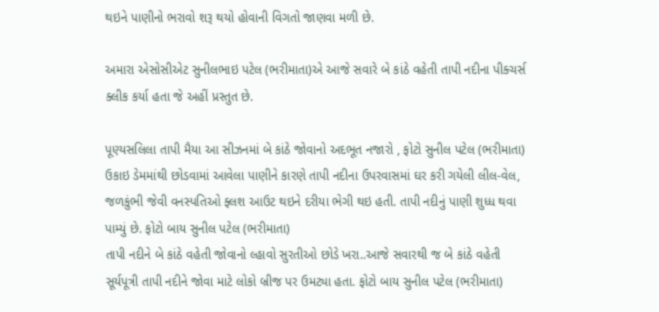થઇને પાણીનો ભરાવો શરૂ થયો હોવાની વિગતો જાણવા મળી છે.

અમારા એસોસીએટ સુનીલભાઇ પટેલ (ભરીમાતા)એ આજે સવારે બે કાંઠે વહેતી તાપી નદીના પીક્ચર્સ ક્લીક કર્યા હતા જે અહીં પ્રસ્તુત છે.

પૂણ્યસલિલા તાપી મૈયા આ સીઝનમાં બે કાંઠે જોવાનો અદભૂત નજારો , ફોટો સુનીલ પટેલ (ભરીમાતા)
ઉકાઇ ડેમમાંથી છોડવામાં આવેલા પાણીને કારણે તાપી નદીના ઉપરવાસમાં ઘર કરી ગયેલી લીલ-વેલ, જળકુંભી જેવી વનસ્પતિઓ ફ્લશ આઉટ થઇને દરીયા ભેગી થઇ હતી. તાપી નદીનું પાણી શુધ્ધ થવા પામ્યું છે. ફોટો બાય સુનીલ પટેલ (ભરીમાતા)
તાપી નદીને બે કાંઠે વહેતી જોવાનો લ્હાવો સુરતીઓ છોડે ખરા..આજે સવારથી જ બે કાંઠે વહેતી સૂર્યપૂત્રી તાપી નદીને જોવા માટે લોકો બ્રીજ પર ઉમટ્યા હતા. ફોટો બાય સુનીલ પટેલ (ભરીમાતા)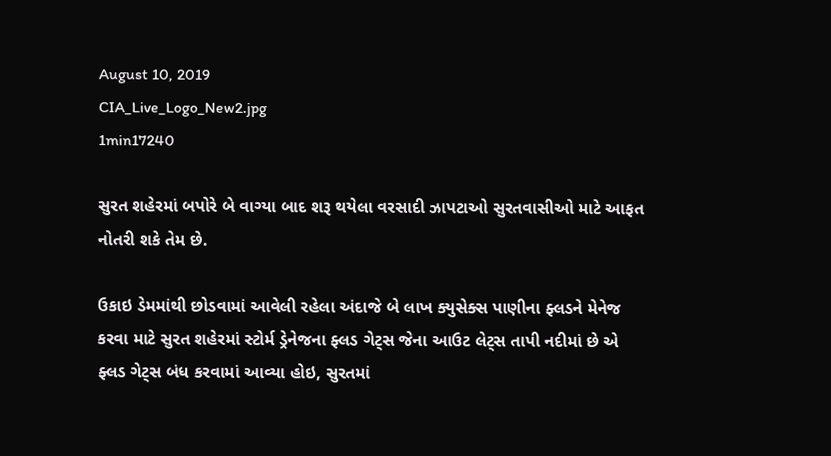August 10, 2019
CIA_Live_Logo_New2.jpg
1min17240

સુરત શહેરમાં બપોરે બે વાગ્યા બાદ શરૂ થયેલા વરસાદી ઝાપટાઓ સુરતવાસીઓ માટે આફત નોતરી શકે તેમ છે.

ઉકાઇ ડેમમાંથી છોડવામાં આવેલી રહેલા અંદાજે બે લાખ ક્યુસેક્સ પાણીના ફ્લડને મેનેજ કરવા માટે સુરત શહેરમાં સ્ટોર્મ ડ્રેનેજના ફ્લડ ગેટ્સ જેના આઉટ લેટ્સ તાપી નદીમાં છે એ ફ્લડ ગેટ્સ બંધ કરવામાં આવ્યા હોઇ, સુરતમાં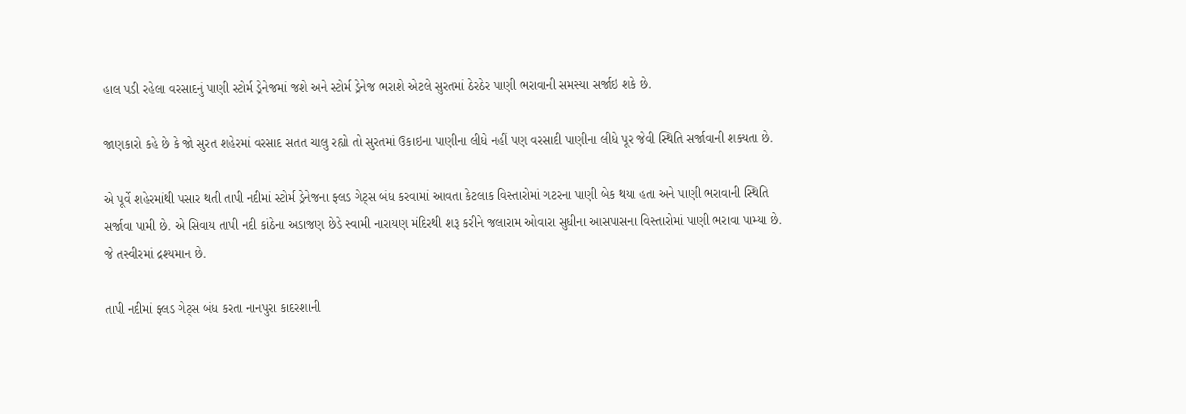હાલ પડી રહેલા વરસાદનું પાણી સ્ટોર્મ ડ્રેનેજમાં જશે અને સ્ટોર્મ ડ્રેનેજ ભરાશે એટલે સુરતમાં ઠેરઠેર પાણી ભરાવાની સમસ્યા સર્જાઇ શકે છે.

જાણકારો કહે છે કે જો સુરત શહેરમાં વરસાદ સતત ચાલુ રહ્યો તો સુરતમાં ઉકાઇના પાણીના લીધે નહીં પણ વરસાદી પાણીના લીધે પૂર જેવી સ્થિતિ સર્જાવાની શક્યતા છે.

એ પૂર્વે શહેરમાંથી પસાર થતી તાપી નદીમાં સ્ટોર્મ ડ્રેનેજના ફ્લડ ગેટ્સ બંધ કરવામાં આવતા કેટલાક વિસ્તારોમાં ગટરના પાણી બેક થયા હતા અને પાણી ભરાવાની સ્થિતિ સર્જાવા પામી છે. એ સિવાય તાપી નદી કાંઠેના અડાજણ છેડે સ્વામી નારાયણ મંદિરથી શરૂ કરીને જલારામ ઓવારા સુધીના આસપાસના વિસ્તારોમાં પાણી ભરાવા પામ્યા છે. જે તસ્વીરમાં દ્રશ્યમાન છે.

તાપી નદીમાં ફ્લડ ગેટ્સ બંધ કરતા નાનપુરા કાદરશાની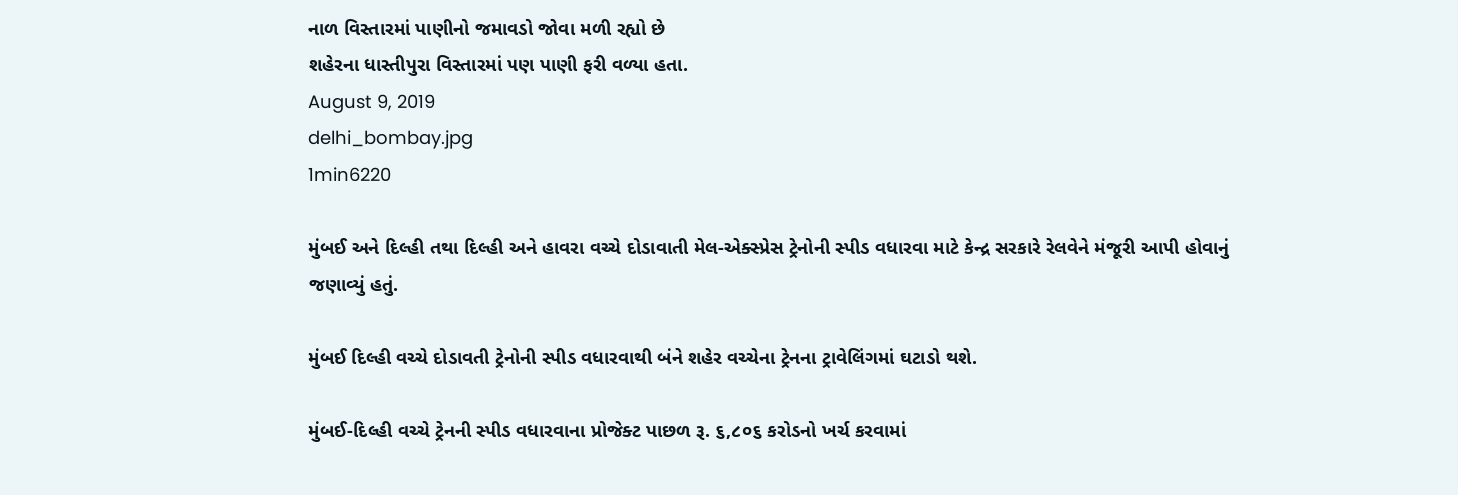નાળ વિસ્તારમાં પાણીનો જમાવડો જોવા મળી રહ્યો છે
શહેરના ધાસ્તીપુરા વિસ્તારમાં પણ પાણી ફરી વળ્યા હતા.
August 9, 2019
delhi_bombay.jpg
1min6220

મુંબઈ અને દિલ્હી તથા દિલ્હી અને હાવરા વચ્ચે દોડાવાતી મેલ-એક્સ્પ્રેસ ટ્રેનોની સ્પીડ વધારવા માટે કેન્દ્ર સરકારે રેલવેને મંજૂરી આપી હોવાનું જણાવ્યું હતું.

મુંબઈ દિલ્હી વચ્ચે દોડાવતી ટ્રેનોની સ્પીડ વધારવાથી બંને શહેર વચ્ચેના ટ્રેનના ટ્રાવેલિંગમાં ઘટાડો થશે.

મુંબઈ-દિલ્હી વચ્ચે ટ્રેનની સ્પીડ વધારવાના પ્રોજેક્ટ પાછળ રૂ. ૬,૮૦૬ કરોડનો ખર્ચ કરવામાં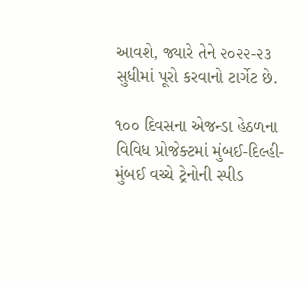આવશે, જ્યારે તેને ૨૦૨૨-૨૩ સુધીમાં પૂરો કરવાનો ટાર્ગેટ છે.

૧૦૦ દિવસના એજન્ડા હેઠળના વિવિધ પ્રોજેક્ટમાં મુંબઈ-દિલ્હી-મુંબઈ વચ્ચે ટ્રેનોની સ્પીડ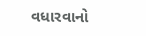વધારવાનો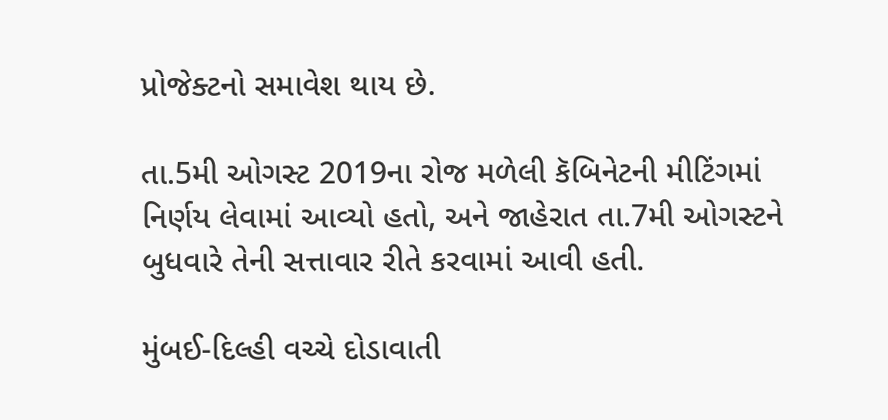પ્રોજેક્ટનો સમાવેશ થાય છે.

તા.5મી ઓગસ્ટ 2019ના રોજ મળેલી કૅબિનેટની મીટિંગમાં નિર્ણય લેવામાં આવ્યો હતો, અને જાહેરાત તા.7મી ઓગસ્ટને બુધવારે તેની સત્તાવાર રીતે કરવામાં આવી હતી.

મુંબઈ-દિલ્હી વચ્ચે દોડાવાતી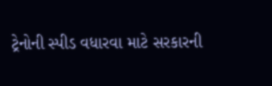ટ્રેનોની સ્પીડ વધારવા માટે સરકારની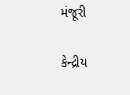મંજૂરી

કેન્દ્રીય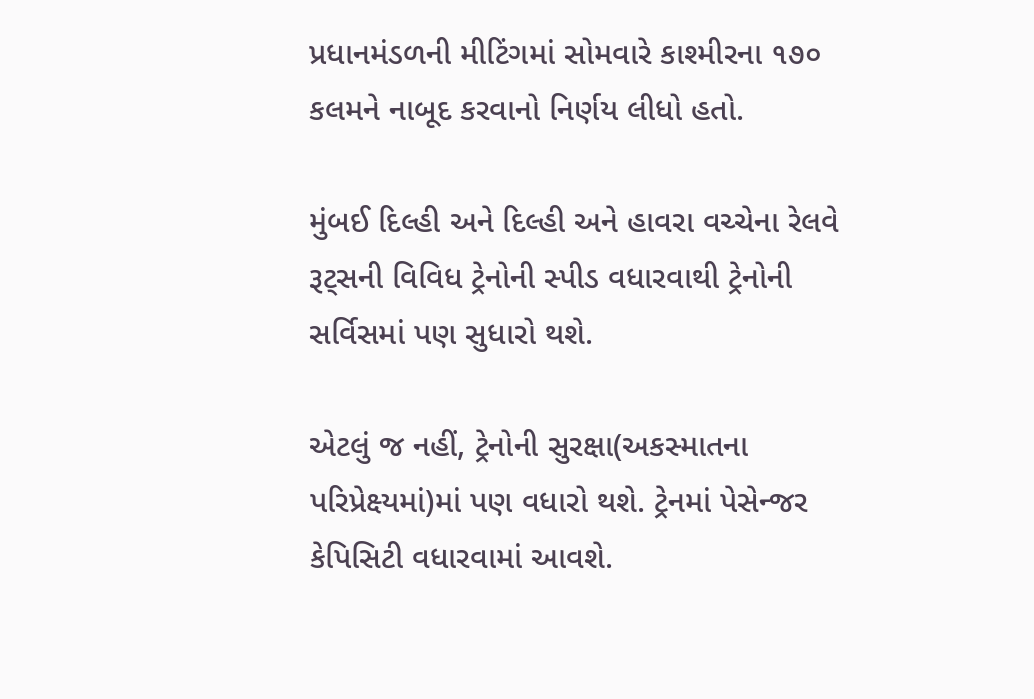પ્રધાનમંડળની મીટિંગમાં સોમવારે કાશ્મીરના ૧૭૦ કલમને નાબૂદ કરવાનો નિર્ણય લીધો હતો.

મુંબઈ દિલ્હી અને દિલ્હી અને હાવરા વચ્ચેના રેલવે રૂટ્સની વિવિધ ટ્રેનોની સ્પીડ વધારવાથી ટ્રેનોની સર્વિસમાં પણ સુધારો થશે.

એટલું જ નહીં, ટ્રેનોની સુરક્ષા(અકસ્માતના પરિપ્રેક્ષ્યમાં)માં પણ વધારો થશે. ટ્રેનમાં પેસેન્જર કેપિસિટી વધારવામાં આવશે.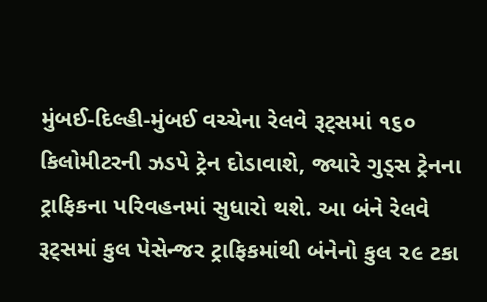મુંબઈ-દિલ્હી-મુંબઈ વચ્ચેના રેલવે રૂટ્સમાં ૧૬૦ કિલોમીટરની ઝડપે ટ્રેન દોડાવાશે, જ્યારે ગુડ્સ ટ્રેનના ટ્રાફિકના પરિવહનમાં સુધારો થશે. આ બંને રેલવે રૂટ્સમાં કુલ પેસેન્જર ટ્રાફિકમાંથી બંનેનો કુલ ૨૯ ટકા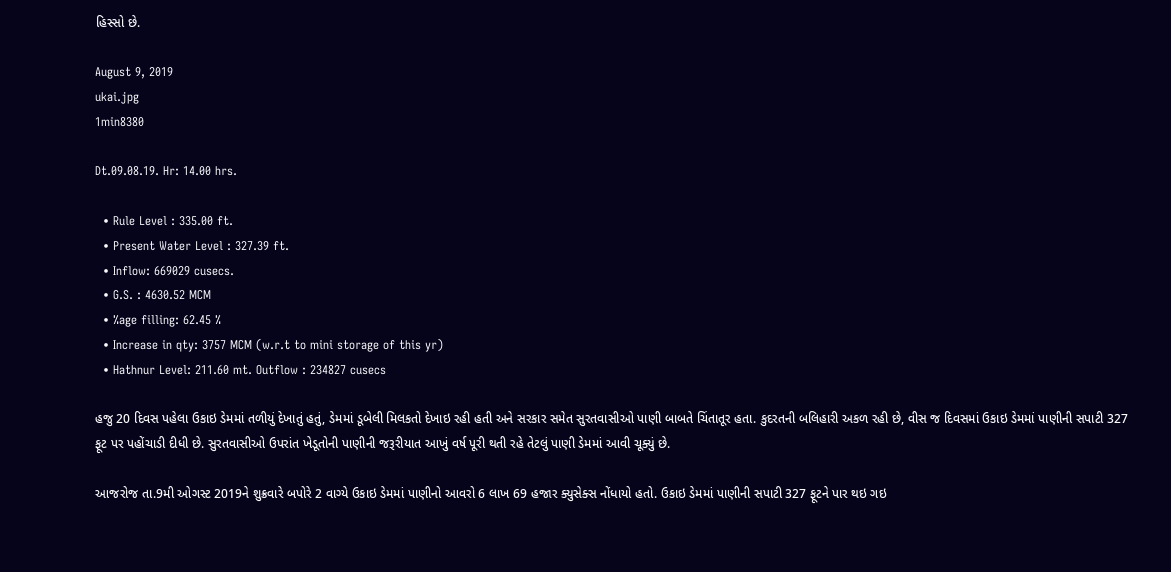હિસ્સો છે.

August 9, 2019
ukai.jpg
1min8380

Dt.09.08.19. Hr: 14.00 hrs.

  • Rule Level : 335.00 ft.
  • Present Water Level : 327.39 ft.
  • Inflow: 669029 cusecs.
  • G.S. : 4630.52 MCM
  • %age filling: 62.45 %
  • Increase in qty: 3757 MCM (w.r.t to mini storage of this yr)
  • Hathnur Level: 211.60 mt. Outflow : 234827 cusecs

હજુ 20 દિવસ પહેલા ઉકાઇ ડેમમાં તળીયું દેખાતું હતું, ડેમમાં ડૂબેલી મિલકતો દેખાઇ રહી હતી અને સરકાર સમેત સુરતવાસીઓ પાણી બાબતે ચિંતાતૂર હતા. કુદરતની બલિહારી અકળ રહી છે, વીસ જ દિવસમાં ઉકાઇ ડેમમાં પાણીની સપાટી 327 ફૂટ પર પહોંચાડી દીધી છે. સુરતવાસીઓ ઉપરાંત ખેડૂતોની પાણીની જરૂરીયાત આખું વર્ષ પૂરી થતી રહે તેટલું પાણી ડેમમાં આવી ચૂક્યું છે.

આજરોજ તા.9મી ઓગસ્ટ 2019ને શુક્રવારે બપોરે 2 વાગ્યે ઉકાઇ ડેમમાં પાણીનો આવરો 6 લાખ 69 હજાર ક્યુસેક્સ નોંધાયો હતો. ઉકાઇ ડેમમાં પાણીની સપાટી 327 ફૂટને પાર થઇ ગઇ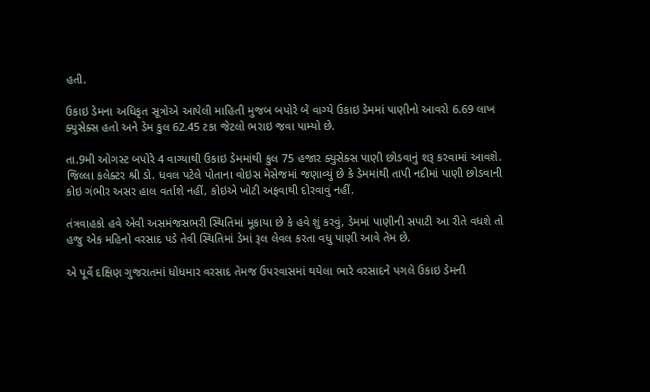હતી.

ઉકાઇ ડેમના અધિકૃત સૂત્રોએ આપેલી માહિતી મુજબ બપોરે બે વાગ્યે ઉકાઇ ડેમમાં પાણીનો આવરો 6.69 લાખ ક્યુસેક્સ હતો અને ડેમ કુલ 62.45 ટકા જેટલો ભરાઇ જવા પામ્યો છે.

તા.9મી ઓગસ્ટ બપોરે 4 વાગ્યાથી ઉકાઇ ડેમમાંથી કુલ 75 હજાર ક્યુસેક્સ પાણી છોડવાનું શરૂ કરવામાં આવશે. જિલ્લા કલેક્ટર શ્રી ડો. ધવલ પટેલે પોતાના વોઇસ મેસેજમાં જણાવ્યું છે કે ડેમમાંથી તાપી નદીમાં પાણી છોડવાની કોઇ ગંભીર અસર હાલ વર્તાશે નહીં, કોઇએ ખોટી અફવાથી દોરવાવું નહીં.

તંત્રવાહકો હવે એવી અસમંજસભરી સ્થિતિમાં મૂકાયા છે કે હવે શું કરવું, ડેમમાં પાણીની સપાટી આ રીતે વધશે તો હજુ એક મહિનો વરસાદ પડે તેવી સ્થિતિમાં ડેમાં રૂલ લેવલ કરતા વધુ પાણી આવે તેમ છે.

એ પૂર્વે દક્ષિણ ગુજરાતમાં ધોધમાર વરસાદ તેમજ ઉપરવાસમાં થયેલા ભારે વરસાદને પગલે ઉકાઇ ડેમની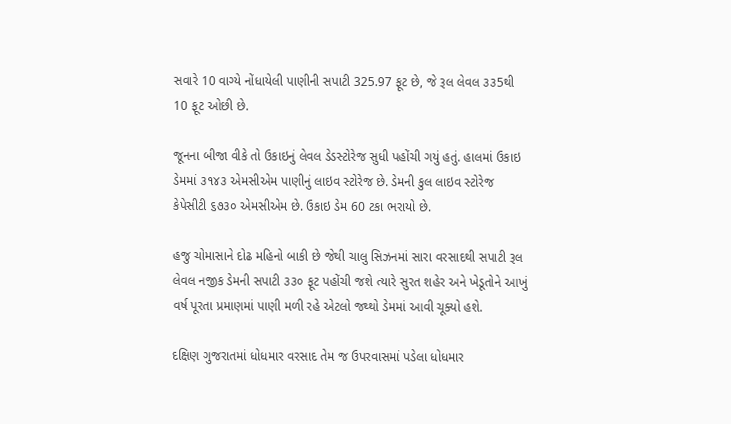સવારે 10 વાગ્યે નોંધાયેલી પાણીની સપાટી 325.97 ફૂટ છે, જે રૂલ લેવલ ૩૩5થી 10 ફૂટ ઓછી છે.

જૂનના બીજા વીકે તો ઉકાઇનું લેવલ ડેડસ્ટોરેજ સુધી પહોંચી ગયું હતું. હાલમાં ઉકાઇ ડેમમાં ૩૧૪૩ એમસીએમ પાણીનું લાઇવ સ્ટોરેજ છે. ડેમની કુલ લાઇવ સ્ટોરેજ કેપેસીટી ૬૭૩૦ એમસીએમ છે. ઉકાઇ ડેમ 60 ટકા ભરાયો છે.

હજુ ચોમાસાને દોઢ મહિનો બાકી છે જેથી ચાલુ સિઝનમાં સારા વરસાદથી સપાટી રૂલ લેવલ નજીક ડેમની સપાટી ૩૩૦ ફૂટ પહોંચી જશે ત્યારે સુરત શહેર અને ખેડૂતોને આખું વર્ષ પૂરતા પ્રમાણમાં પાણી મળી રહે એટલો જથ્થો ડેમમાં આવી ચૂક્યો હશે.

દક્ષિણ ગુજરાતમાં ધોધમાર વરસાદ તેમ જ ઉપરવાસમાં પડેલા ધોધમાર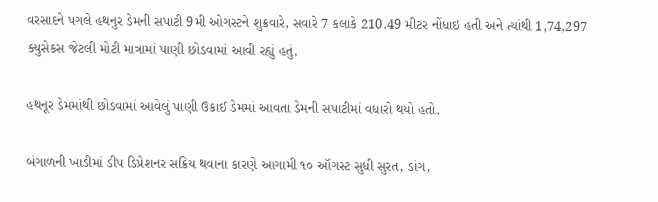વરસાદને પગલે હથનુર ડેમની સપાટી 9મી ઓગસ્ટને શુક્રવારે, સવારે 7 કલાકે 210.49 મીટર નોંધાઇ હતી અને ત્યાંથી 1,74,297 ક્યુસેકસ જેટલી મોટી માત્રામાં પાણી છોડવામાં આવી રહ્યું હતું.

હથનૂર ડેમમાંથી છોડવામાં આવેલું પાણી ઉકાઈ ડેમમાં આવતા ડેમની સપાટીમાં વધારો થયો હતો.

બંગાળની ખાડીમાં ડીપ ડિપ્રેશનર સક્રિય થવાના કારણે આગામી ૧૦ ઑગસ્ટ સુધી સુરત, ડાંગ,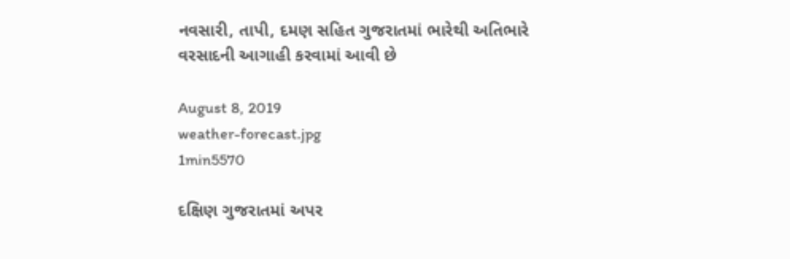નવસારી, તાપી, દમણ સહિત ગુજરાતમાં ભારેથી અતિભારે વરસાદની આગાહી કરવામાં આવી છે

August 8, 2019
weather-forecast.jpg
1min5570

દક્ષિણ ગુજરાતમાં અપર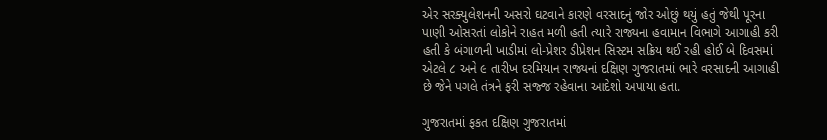એર સરક્યુલેશનની અસરો ઘટવાને કારણે વરસાદનું જોર ઓછું થયું હતું જેથી પૂરના પાણી ઓસરતાં લોકોને રાહત મળી હતી ત્યારે રાજ્યના હવામાન વિભાગે આગાહી કરી હતી કે બંગાળની ખાડીમાં લો-પ્રેશર ડીપ્રેશન સિસ્ટમ સક્રિય થઈ રહી હોઈ બે દિવસમાં એટલે ૮ અને ૯ તારીખ દરમિયાન રાજ્યનાં દક્ષિણ ગુજરાતમાં ભારે વરસાદની આગાહી છે જેને પગલે તંત્રને ફરી સજ્જ રહેવાના આદેશો અપાયા હતા.

ગુજરાતમાં ફકત દક્ષિણ ગુજરાતમાં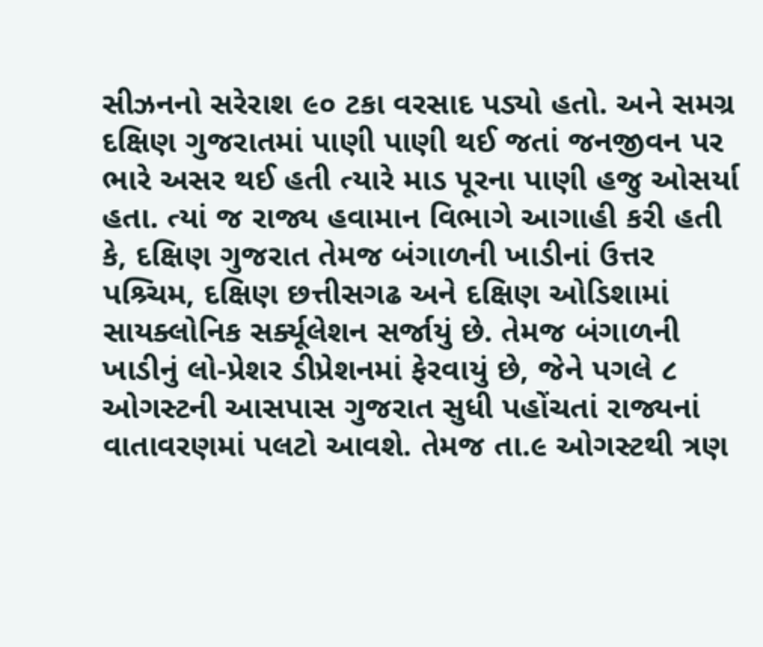સીઝનનો સરેરાશ ૯૦ ટકા વરસાદ પડ્યો હતો. અને સમગ્ર દક્ષિણ ગુજરાતમાં પાણી પાણી થઈ જતાં જનજીવન પર ભારે અસર થઈ હતી ત્યારે માડ પૂરના પાણી હજુ ઓસર્યા હતા. ત્યાં જ રાજ્ય હવામાન વિભાગે આગાહી કરી હતી કે, દક્ષિણ ગુજરાત તેમજ બંગાળની ખાડીનાં ઉત્તર પશ્ર્ચિમ, દક્ષિણ છત્તીસગઢ અને દક્ષિણ ઓડિશામાં સાયક્લોનિક સર્ક્યૂલેશન સર્જાયું છે. તેમજ બંગાળની ખાડીનું લો-પ્રેશર ડીપ્રેશનમાં ફેરવાયું છે, જેને પગલે ૮ ઓગસ્ટની આસપાસ ગુજરાત સુધી પહોંચતાં રાજ્યનાં વાતાવરણમાં પલટો આવશે. તેમજ તા.૯ ઓગસ્ટથી ત્રણ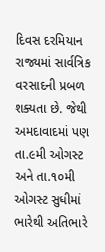દિવસ દરમિયાન રાજ્યમાં સાર્વત્રિક વરસાદની પ્રબળ શક્યતા છે. જેથી અમદાવાદમાં પણ તા.૯મી ઓગસ્ટ અને તા.૧૦મી ઓગસ્ટ સુધીમાં ભારેથી અતિભારે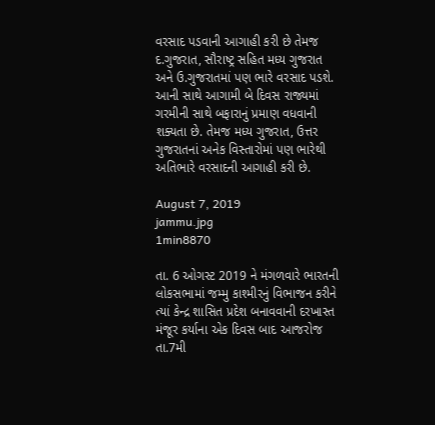વરસાદ પડવાની આગાહી કરી છે તેમજ દ.ગુજરાત, સૌરાષ્ટ્ર સહિત મધ્ય ગુજરાત અને ઉ.ગુજરાતમાં પણ ભારે વરસાદ પડશે. આની સાથે આગામી બે દિવસ રાજ્યમાં ગરમીની સાથે બફારાનું પ્રમાણ વધવાની શક્યતા છે. તેમજ મધ્ય ગુજરાત, ઉત્તર ગુજરાતનાં અનેક વિસ્તારોમાં પણ ભારેથી અતિભારે વરસાદની આગાહી કરી છે.

August 7, 2019
jammu.jpg
1min8870

તા. 6 ઓગસ્ટ 2019 ને મંગળવારે ભારતની લોકસભામાં જમ્મુ કાશ્મીરનું વિભાજન કરીને ત્યાં કેન્દ્ર શાસિત પ્રદેશ બનાવવાની દરખાસ્ત મંજૂર કર્યાના એક દિવસ બાદ આજરોજ તા.7મી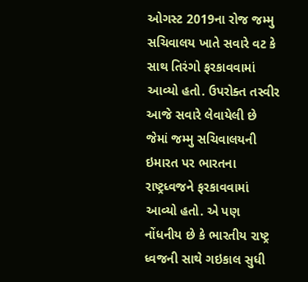ઓગસ્ટ 2019ના રોજ જમ્મુ સચિવાલય ખાતે સવારે વટ કે સાથ તિરંગો ફરકાવવામાં આવ્યો હતો. ઉપરોક્ત તસ્વીર આજે સવારે લેવાયેલી છે જેમાં જમ્મુ સચિવાલયની ઇમારત પર ભારતના રાષ્ટ્રધ્વજને ફરકાવવામાં આવ્યો હતો. એ પણ નોંધનીય છે કે ભારતીય રાષ્ટ્ર ધ્વજની સાથે ગઇકાલ સુધી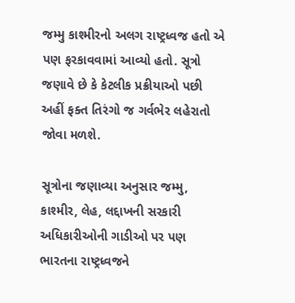જમ્મુ કાશ્મીરનો અલગ રાષ્ટ્રધ્વજ હતો એ પણ ફરકાવવામાં આવ્યો હતો. સૂત્રો જણાવે છે કે કેટલીક પ્રક્રીયાઓ પછી અહીં ફક્ત તિરંગો જ ગર્વભેર લહેરાતો જોવા મળશે.

સૂત્રોના જણાવ્યા અનુસાર જમ્મુ, કાશ્મીર, લેહ, લદ્દાખની સરકારી અધિકારીઓની ગાડીઓ પર પણ ભારતના રાષ્ટ્રધ્વજને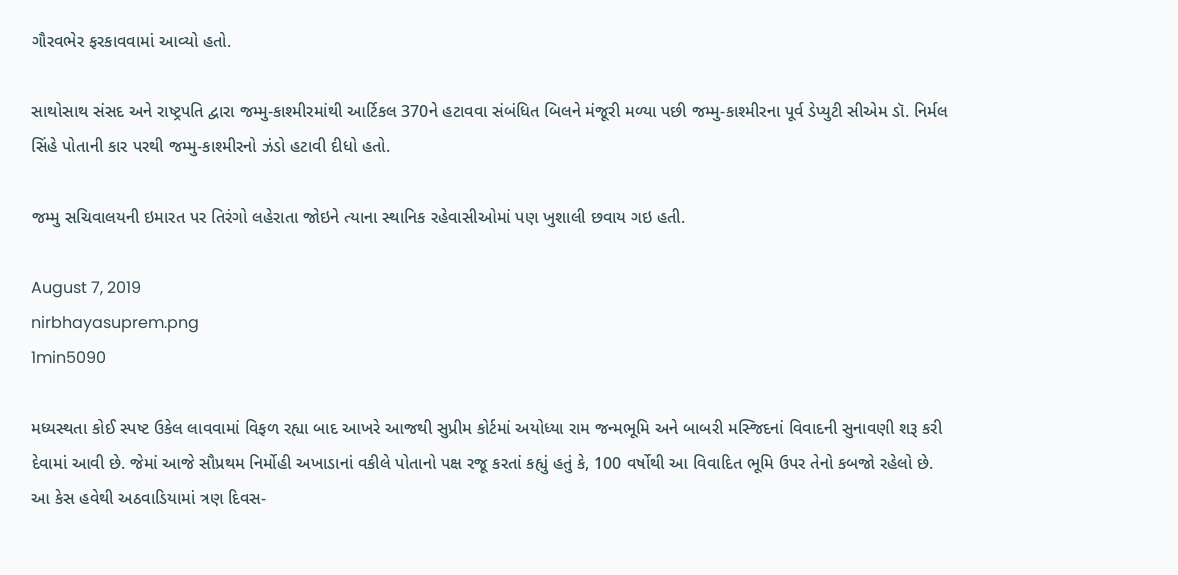ગૌરવભેર ફરકાવવામાં આવ્યો હતો.

સાથોસાથ સંસદ અને રાષ્ટ્રપતિ દ્વારા જમ્મુ-કાશ્મીરમાંથી આર્ટિકલ 370ને હટાવવા સંબંધિત બિલને મંજૂરી મળ્યા પછી જમ્મુ-કાશ્મીરના પૂર્વ ડેપ્યુટી સીએમ ડૉ. નિર્મલ સિંહે પોતાની કાર પરથી જમ્મુ-કાશ્મીરનો ઝંડો હટાવી દીધો હતો.

જમ્મુ સચિવાલયની ઇમારત પર તિરંગો લહેરાતા જોઇને ત્યાના સ્થાનિક રહેવાસીઓમાં પણ ખુશાલી છવાય ગઇ હતી.

August 7, 2019
nirbhayasuprem.png
1min5090

મધ્યસ્થતા કોઈ સ્પષ્ટ ઉકેલ લાવવામાં વિફળ રહ્યા બાદ આખરે આજથી સુપ્રીમ કોર્ટમાં અયોધ્યા રામ જન્મભૂમિ અને બાબરી મસ્જિદનાં વિવાદની સુનાવણી શરૂ કરી દેવામાં આવી છે. જેમાં આજે સૌપ્રથમ નિર્મોહી અખાડાનાં વકીલે પોતાનો પક્ષ રજૂ કરતાં કહ્યું હતું કે, 100 વર્ષોથી આ વિવાદિત ભૂમિ ઉપર તેનો કબજો રહેલો છે. આ કેસ હવેથી અઠવાડિયામાં ત્રણ દિવસ-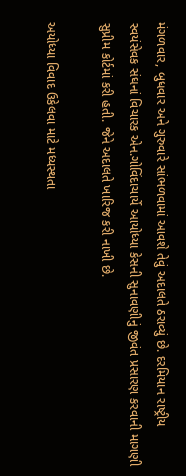મંગળવાર, બુધવાર અને ગુરુવારે સાંભળવામાં આવશે તેવું અદાલતે ઠરાવ્યું છે. દરમિયાન રાષ્ટ્રીય સ્વયંસેવક સંઘનાં વિચારક એન.ગોવિંદાચાર્યે આયોધ્યા કેસની સુનાવણીનું જીવંત પ્રસારણ કરવાની માગણી સુપ્રીમ કોર્ટમાં કરી હતી. જેને અદાલતે ખારિજ કરી નાખી છે.

અયોધ્યા વિવાદ ઉકેલવા માટે મધ્યસ્થતા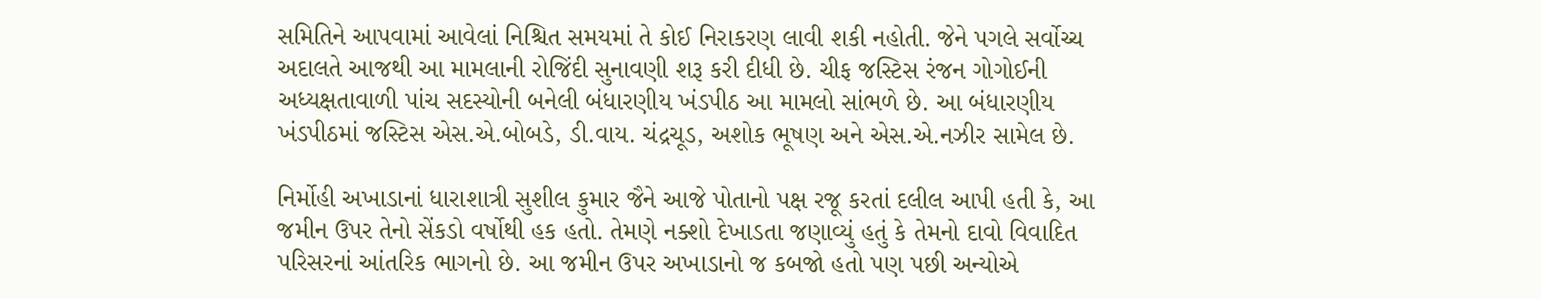સમિતિને આપવામાં આવેલાં નિશ્ચિત સમયમાં તે કોઈ નિરાકરણ લાવી શકી નહોતી. જેને પગલે સર્વોચ્ચ અદાલતે આજથી આ મામલાની રોજિંદી સુનાવણી શરૂ કરી દીધી છે. ચીફ જસ્ટિસ રંજન ગોગોઈની અધ્યક્ષતાવાળી પાંચ સદસ્યોની બનેલી બંધારણીય ખંડપીઠ આ મામલો સાંભળે છે. આ બંધારણીય ખંડપીઠમાં જસ્ટિસ એસ.એ.બોબડે, ડી.વાય. ચંદ્રચૂડ, અશોક ભૂષણ અને એસ.એ.નઝીર સામેલ છે.

નિર્મોહી અખાડાનાં ધારાશાત્રી સુશીલ કુમાર જૈને આજે પોતાનો પક્ષ રજૂ કરતાં દલીલ આપી હતી કે, આ જમીન ઉપર તેનો સેંકડો વર્ષોથી હક હતો. તેમણે નક્શો દેખાડતા જણાવ્યું હતું કે તેમનો દાવો વિવાદિત પરિસરનાં આંતરિક ભાગનો છે. આ જમીન ઉપર અખાડાનો જ કબજો હતો પણ પછી અન્યોએ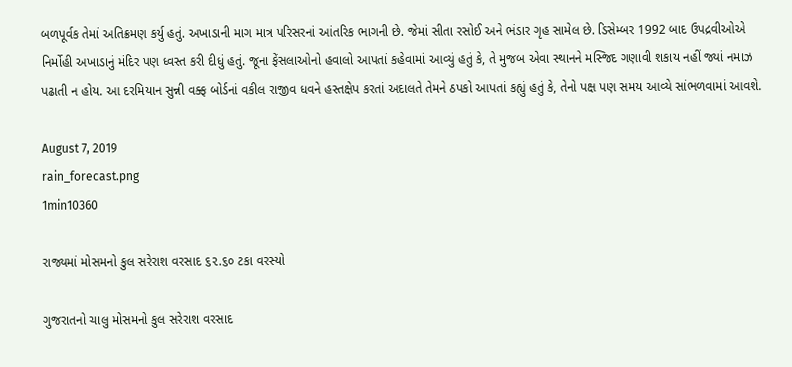બળપૂર્વક તેમાં અતિક્રમણ કર્યુ હતું. અખાડાની માગ માત્ર પરિસરનાં આંતરિક ભાગની છે. જેમાં સીતા રસોઈ અને ભંડાર ગૃહ સામેલ છે. ડિસેમ્બર 1992 બાદ ઉપદ્રવીઓએ નિર્મોહી અખાડાનું મંદિર પણ ધ્વસ્ત કરી દીધું હતું. જૂના ફેંસલાઓનો હવાલો આપતાં કહેવામાં આવ્યું હતું કે, તે મુજબ એવા સ્થાનને મસ્જિદ ગણાવી શકાય નહીં જ્યાં નમાઝ પઢાતી ન હોય. આ દરમિયાન સુન્ની વક્ફ બોર્ડનાં વકીલ રાજીવ ધવને હસ્તક્ષેપ કરતાં અદાલતે તેમને ઠપકો આપતાં કહ્યું હતું કે, તેનો પક્ષ પણ સમય આવ્યે સાંભળવામાં આવશે.

August 7, 2019
rain_forecast.png
1min10360

રાજ્યમાં મોસમનો કુલ સરેરાશ વરસાદ ૬૨.૬૦ ટકા વરસ્યો

ગુજરાતનો ચાલુ મોસમનો કુલ સરેરાશ વરસાદ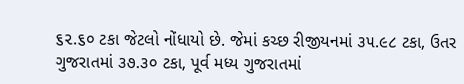૬૨.૬૦ ટકા જેટલો નોંધાયો છે. જેમાં કચ્છ રીજીયનમાં ૩૫.૯૮ ટકા, ઉતર ગુજરાતમાં ૩૭.૩૦ ટકા, પૂર્વ મધ્ય ગુજરાતમાં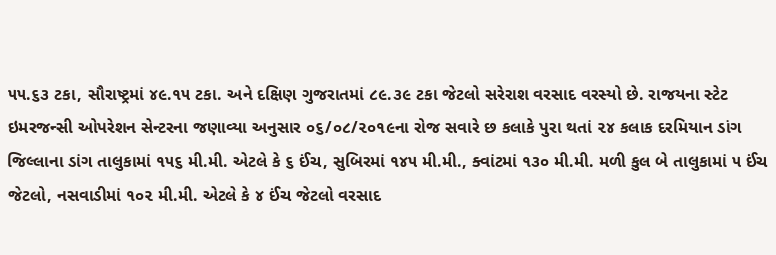૫૫.૬૩ ટકા, સૌરાષ્ટ્રમાં ૪૯.૧૫ ટકા. અને દક્ષિણ ગુજરાતમાં ૮૯.૩૯ ટકા જેટલો સરેરાશ વરસાદ વરસ્યો છે. રાજયના સ્ટેટ ઇમરજન્સી ઓપરેશન સેન્ટરના જણાવ્યા અનુસાર ૦૬/૦૮/૨૦૧૯ના રોજ સવારે છ કલાકે પુરા થતાં ૨૪ કલાક દરમિયાન ડાંગ જિલ્લાના ડાંગ તાલુકામાં ૧૫૬ મી.મી. એટલે કે ૬ ઈંચ, સુબિરમાં ૧૪૫ મી.મી., ક્વાંટમાં ૧૩૦ મી.મી. મળી કુલ બે તાલુકામાં ૫ ઈંચ જેટલો, નસવાડીમાં ૧૦૨ મી.મી. એટલે કે ૪ ઈંચ જેટલો વરસાદ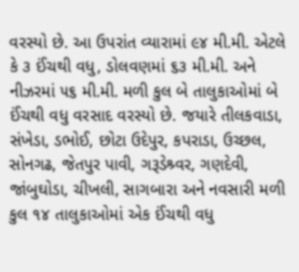વરસ્યો છે. આ ઉપરાંત વ્યારામાં ૯૪ મી.મી. એટલે કે ૩ ઈંચથી વધુ, ડોલવણમાં ૬૩ મી.મી. અને નીઝરમાં ૫૬ મી.મી. મળી કુલ બે તાલુકાઓમાં બે ઈંચથી વધુ વરસાદ વરસ્યો છે. જયારે તીલકવાડા, સંખેડા, ડભોઈ, છોટા ઉદેપુર, કપરાડા, ઉચ્છલ, સોનગઢ, જેતપુર પાવી, ગરૂડેશ્ર્વર, ગણદેવી, જાંબુઘોડા, ચીખલી, સાગબારા અને નવસારી મળી કુલ ૧૪ તાલુકાઓમાં એક ઈંચથી વધુ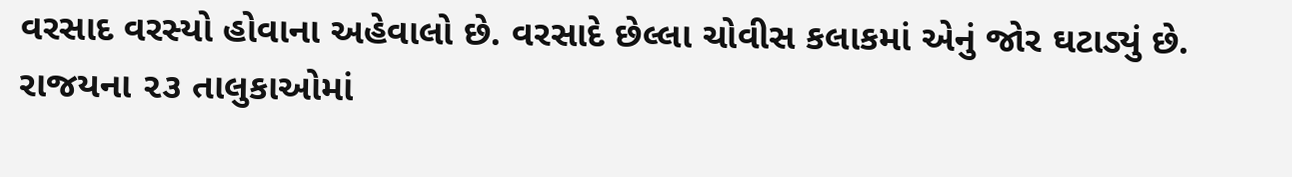વરસાદ વરસ્યો હોવાના અહેવાલો છે. વરસાદે છેલ્લા ચોવીસ કલાકમાં એનું જોર ઘટાડ્યું છે. રાજયના ૨૩ તાલુકાઓમાં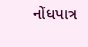નોંધપાત્ર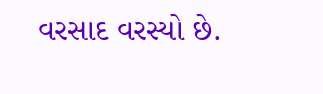વરસાદ વરસ્યો છે.